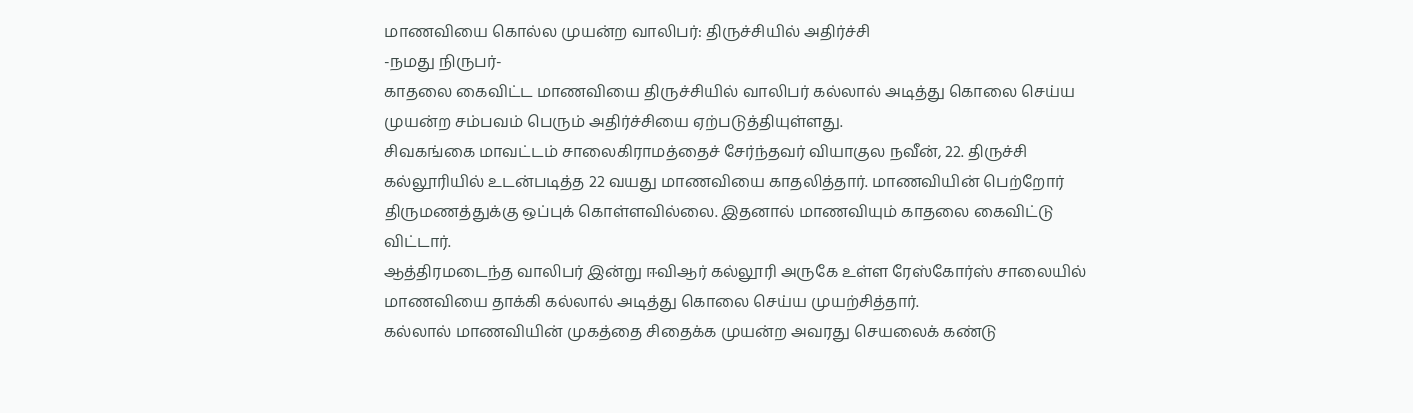மாணவியை கொல்ல முயன்ற வாலிபர்: திருச்சியில் அதிர்ச்சி
-நமது நிருபர்-
காதலை கைவிட்ட மாணவியை திருச்சியில் வாலிபர் கல்லால் அடித்து கொலை செய்ய முயன்ற சம்பவம் பெரும் அதிர்ச்சியை ஏற்படுத்தியுள்ளது.
சிவகங்கை மாவட்டம் சாலைகிராமத்தைச் சேர்ந்தவர் வியாகுல நவீன், 22. திருச்சி கல்லூரியில் உடன்படித்த 22 வயது மாணவியை காதலித்தார். மாணவியின் பெற்றோர் திருமணத்துக்கு ஒப்புக் கொள்ளவில்லை. இதனால் மாணவியும் காதலை கைவிட்டு விட்டார்.
ஆத்திரமடைந்த வாலிபர் இன்று ஈவிஆர் கல்லூரி அருகே உள்ள ரேஸ்கோர்ஸ் சாலையில் மாணவியை தாக்கி கல்லால் அடித்து கொலை செய்ய முயற்சித்தார்.
கல்லால் மாணவியின் முகத்தை சிதைக்க முயன்ற அவரது செயலைக் கண்டு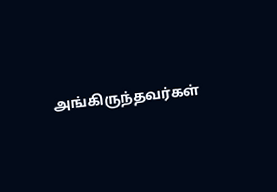அங்கிருந்தவர்கள்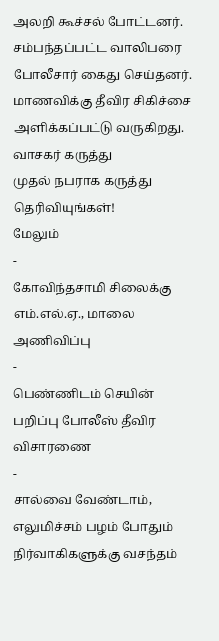அலறி கூச்சல் போட்டனர். சம்பந்தப்பட்ட வாலிபரை போலீசார் கைது செய்தனர். மாணவிக்கு தீவிர சிகிச்சை அளிக்கப்பட்டு வருகிறது.
வாசகர் கருத்து
முதல் நபராக கருத்து தெரிவியுங்கள்!
மேலும்
-
கோவிந்தசாமி சிலைக்கு எம்.எல்.ஏ., மாலை அணிவிப்பு
-
பெண்ணிடம் செயின் பறிப்பு போலீஸ் தீவிர விசாரணை
-
சால்வை வேண்டாம், எலுமிச்சம் பழம் போதும் நிர்வாகிகளுக்கு வசந்தம்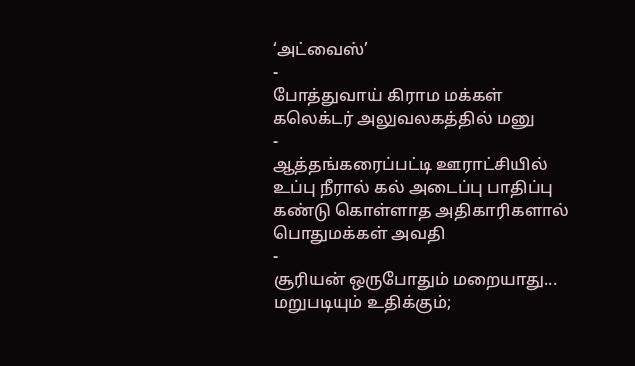‘அட்வைஸ்’
-
போத்துவாய் கிராம மக்கள் கலெக்டர் அலுவலகத்தில் மனு
-
ஆத்தங்கரைப்பட்டி ஊராட்சியில் உப்பு நீரால் கல் அடைப்பு பாதிப்பு கண்டு கொள்ளாத அதிகாரிகளால் பொதுமக்கள் அவதி
-
சூரியன் ஒருபோதும் மறையாது... மறுபடியும் உதிக்கும்;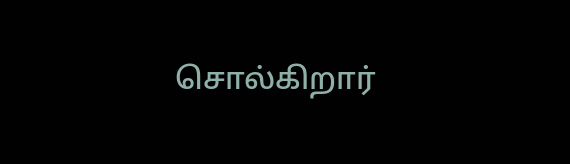சொல்கிறார்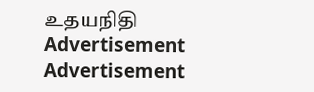உதயநிதி
Advertisement
Advertisement